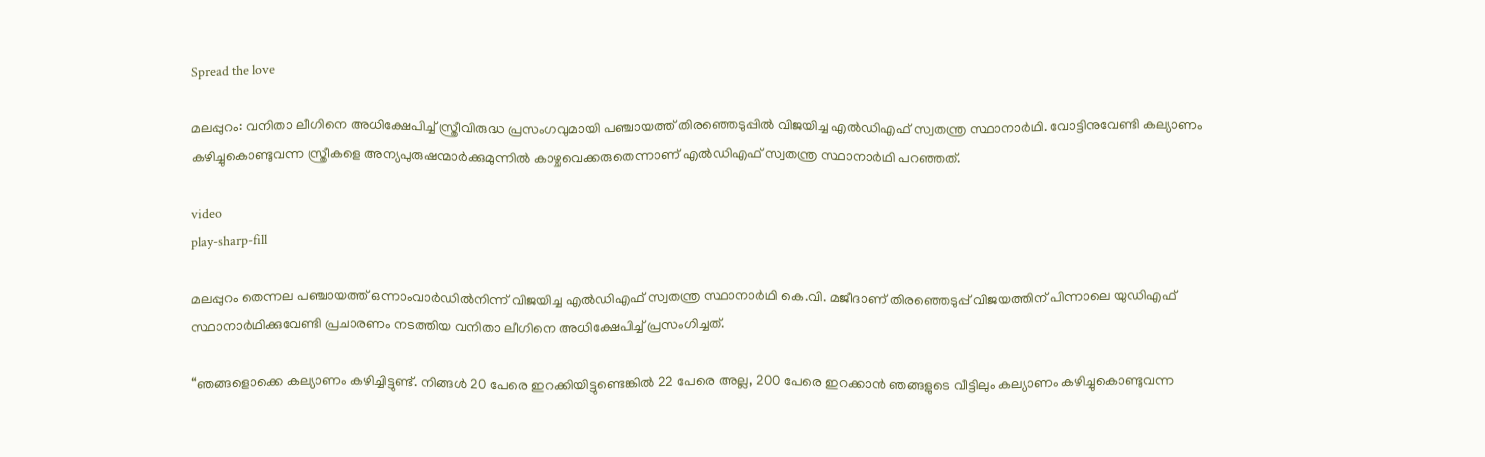Spread the love

മലപ്പുറം: വനിതാ ലീഗിനെ അധിക്ഷേപിച്ച് സ്ത്രീവിരുദ്ധ പ്രസംഗവുമായി പഞ്ചായത്ത് തിരഞ്ഞെടുപ്പില്‍ വിജയിച്ച എല്‍ഡിഎഫ് സ്വതന്ത്ര സ്ഥാനാര്‍ഥി. വോട്ടിനുവേണ്ടി കല്യാണം കഴിച്ചുകൊണ്ടുവന്ന സ്ത്രീകളെ അന്യപുരുഷന്മാര്‍ക്കുമുന്നില്‍ കാഴ്ചവെക്കരുതെന്നാണ് എല്‍ഡിഎഫ് സ്വതന്ത്ര സ്ഥാനാര്‍ഥി പറഞ്ഞത്.

video
play-sharp-fill

മലപ്പുറം തെന്നല പഞ്ചായത്ത് ഒന്നാംവാര്‍ഡില്‍നിന്ന് വിജയിച്ച എല്‍ഡിഎഫ് സ്വതന്ത്ര സ്ഥാനാര്‍ഥി കെ.വി. മജീദാണ് തിരഞ്ഞെടുപ്പ് വിജയത്തിന് പിന്നാലെ യുഡിഎഫ് സ്ഥാനാര്‍ഥിക്കുവേണ്ടി പ്രചാരണം നടത്തിയ വനിതാ ലീഗിനെ അധിക്ഷേപിച്ച് പ്രസംഗിച്ചത്.

“ഞങ്ങളൊക്കെ കല്യാണം കഴിച്ചിട്ടുണ്ട്. നിങ്ങള്‍ 20 പേരെ ഇറക്കിയിട്ടുണ്ടെങ്കില്‍ 22 പേരെ അല്ല, 200 പേരെ ഇറക്കാന്‍ ഞങ്ങളുടെ വീട്ടിലും കല്യാണം കഴിച്ചുകൊണ്ടുവന്ന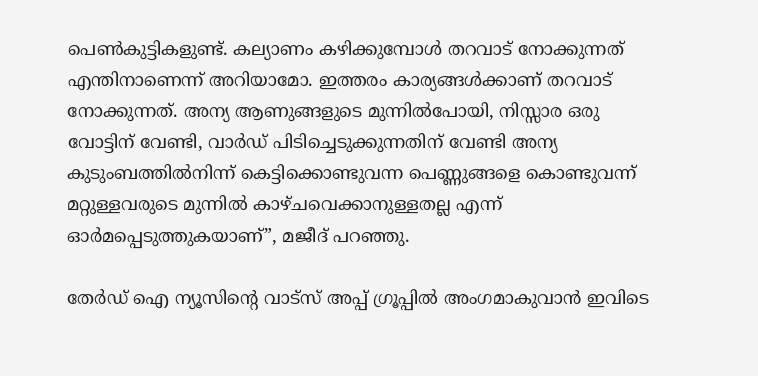പെണ്‍കുട്ടികളുണ്ട്. കല്യാണം കഴിക്കുമ്പോള്‍ തറവാട് നോക്കുന്നത് എന്തിനാണെന്ന് അറിയാമോ. ഇത്തരം കാര്യങ്ങള്‍ക്കാണ് തറവാട് നോക്കുന്നത്. അന്യ ആണുങ്ങളുടെ മുന്നില്‍പോയി, നിസ്സാര ഒരു വോട്ടിന് വേണ്ടി, വാര്‍ഡ് പിടിച്ചെടുക്കുന്നതിന് വേണ്ടി അന്യ കുടുംബത്തില്‍നിന്ന് കെട്ടിക്കൊണ്ടുവന്ന പെണ്ണുങ്ങളെ കൊണ്ടുവന്ന് മറ്റുള്ളവരുടെ മുന്നില്‍ കാഴ്ചവെക്കാനുള്ളതല്ല എന്ന് ഓര്‍മപ്പെടുത്തുകയാണ്”, മജീദ് പറഞ്ഞു.

തേർഡ് ഐ ന്യൂസിന്റെ വാട്സ് അപ്പ് ഗ്രൂപ്പിൽ അംഗമാകുവാൻ ഇവിടെ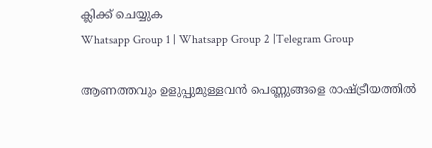ക്ലിക്ക് ചെയ്യുക
Whatsapp Group 1 | Whatsapp Group 2 |Telegram Group

ആണത്തവും ഉളുപ്പുമുള്ളവന്‍ പെണ്ണുങ്ങളെ രാഷ്ട്രീയത്തില്‍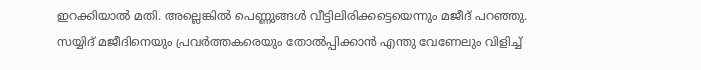ഇറക്കിയാല്‍ മതി. അല്ലെങ്കില്‍ പെണ്ണുങ്ങള്‍ വീട്ടിലിരിക്കട്ടെയെന്നും മജീദ് പറഞ്ഞു. സയ്യിദ് മജീദിനെയും പ്രവര്‍ത്തകരെയും തോല്‍പ്പിക്കാന്‍ എന്തു വേണേലും വിളിച്ച്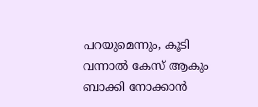പറയുമെന്നും, കൂടി വന്നാൽ കേസ് ആകും ബാക്കി നോക്കാൻ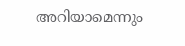അറിയാമെന്നും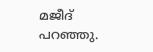മജീദ് പറഞ്ഞു.